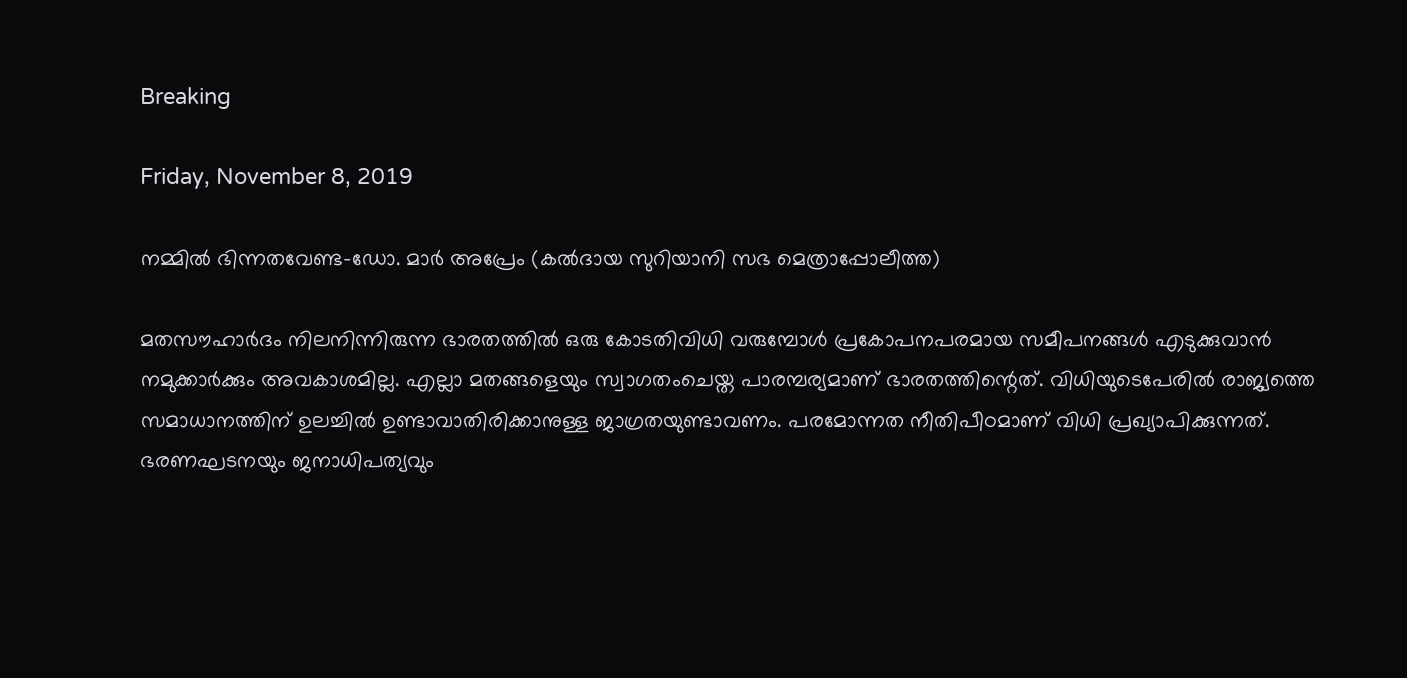Breaking

Friday, November 8, 2019

നമ്മില്‍ ഭിന്നതവേണ്ട-ഡോ. മാര്‍ അപ്രേം (കല്‍ദായ സുറിയാനി സഭ മെത്രാപ്പോലീത്ത)

മതസൗഹാർദം നിലനിന്നിരുന്ന ഭാരതത്തിൽ ഒരു കോടതിവിധി വരുമ്പോൾ പ്രകോപനപരമായ സമീപനങ്ങൾ എടുക്കുവാൻ നമുക്കാർക്കും അവകാശമില്ല. എല്ലാ മതങ്ങളെയും സ്വാഗതംചെയ്ത പാരമ്പര്യമാണ് ഭാരതത്തിന്റെത്. വിധിയുടെപേരിൽ രാജ്യത്തെ സമാധാനത്തിന് ഉലച്ചിൽ ഉണ്ടാവാതിരിക്കാനുള്ള ജാഗ്രതയുണ്ടാവണം. പരമോന്നത നീതിപീഠമാണ് വിധി പ്രഖ്യാപിക്കുന്നത്. ഭരണഘടനയും ജനാധിപത്യവും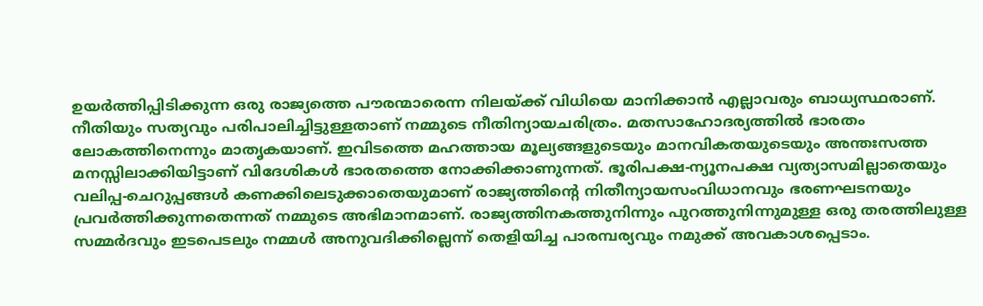ഉയർത്തിപ്പിടിക്കുന്ന ഒരു രാജ്യത്തെ പൗരന്മാരെന്ന നിലയ്ക്ക് വിധിയെ മാനിക്കാൻ എല്ലാവരും ബാധ്യസ്ഥരാണ്. നീതിയും സത്യവും പരിപാലിച്ചിട്ടുള്ളതാണ് നമ്മുടെ നീതിന്യായചരിത്രം. മതസാഹോദര്യത്തിൽ ഭാരതം ലോകത്തിനെന്നും മാതൃകയാണ്. ഇവിടത്തെ മഹത്തായ മൂല്യങ്ങളുടെയും മാനവികതയുടെയും അന്തഃസത്ത മനസ്സിലാക്കിയിട്ടാണ് വിദേശികൾ ഭാരതത്തെ നോക്കിക്കാണുന്നത്. ഭൂരിപക്ഷ-ന്യൂനപക്ഷ വ്യത്യാസമില്ലാതെയും വലിപ്പ-ചെറുപ്പങ്ങൾ കണക്കിലെടുക്കാതെയുമാണ് രാജ്യത്തിന്റെ നിതീന്യായസംവിധാനവും ഭരണഘടനയും പ്രവർത്തിക്കുന്നതെന്നത് നമ്മുടെ അഭിമാനമാണ്. രാജ്യത്തിനകത്തുനിന്നും പുറത്തുനിന്നുമുള്ള ഒരു തരത്തിലുള്ള സമ്മർദവും ഇടപെടലും നമ്മൾ അനുവദിക്കില്ലെന്ന് തെളിയിച്ച പാരമ്പര്യവും നമുക്ക് അവകാശപ്പെടാം.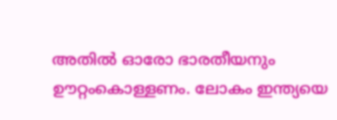അതിൽ ഓരോ ഭാരതീയനും ഊറ്റംകൊള്ളണം. ലോകം ഇന്ത്യയെ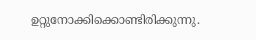ഉറ്റുനോക്കിക്കൊണ്ടിരിക്കുന്നു.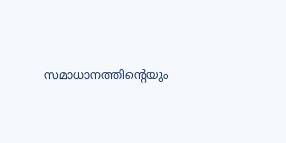സമാധാനത്തിന്റെയും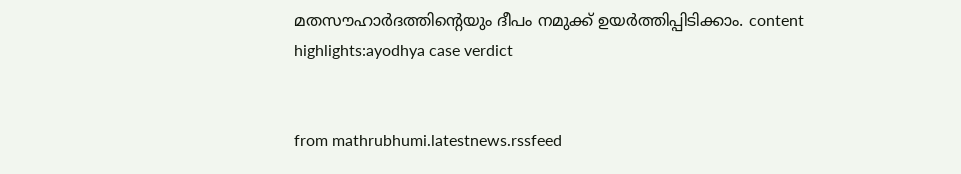മതസൗഹാർദത്തിന്റെയും ദീപം നമുക്ക് ഉയർത്തിപ്പിടിക്കാം. content highlights:ayodhya case verdict


from mathrubhumi.latestnews.rssfeed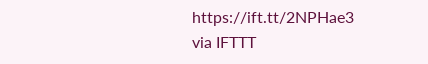https://ift.tt/2NPHae3
via IFTTT